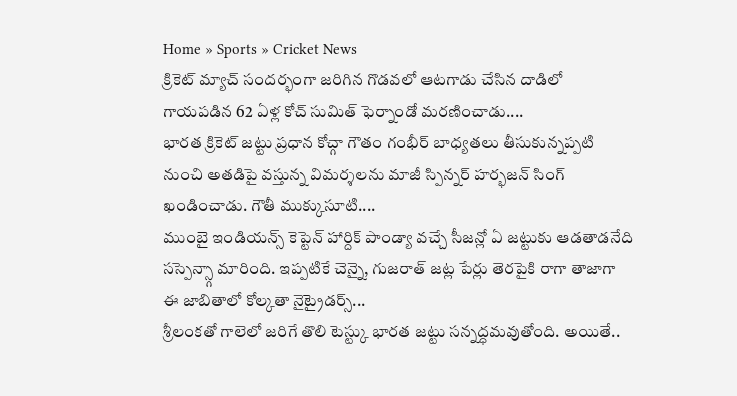Home » Sports » Cricket News
క్రికెట్ మ్యాచ్ సందర్భంగా జరిగిన గొడవలో ఆటగాడు చేసిన దాడిలో గాయపడిన 62 ఏళ్ల కోచ్ సుమిత్ ఫెర్నాండో మరణించాడు....
భారత క్రికెట్ జట్టు ప్రధాన కోచ్గా గౌతం గంభీర్ బాధ్యతలు తీసుకున్నప్పటి నుంచి అతడిపై వస్తున్న విమర్శలను మాజీ స్పిన్నర్ హర్భజన్ సింగ్ ఖండించాడు. గౌతీ ముక్కుసూటి....
ముంబై ఇండియన్స్ కెప్టెన్ హార్దిక్ పాండ్యా వచ్చే సీజన్లో ఏ జట్టుకు ఆడతాడనేది సస్పెన్స్గా మారింది. ఇప్పటికే చెన్నై, గుజరాత్ జట్ల పేర్లు తెరపైకి రాగా తాజాగా ఈ జాబితాలో కోల్కతా నైట్రైడర్స్...
శ్రీలంకతో గాలెలో జరిగే తొలి టెస్ట్కు భారత జట్టు సన్నద్ధమవుతోంది. అయితే..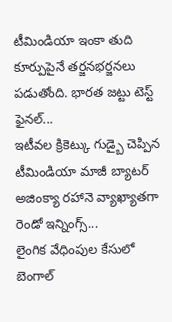టీమిండియా ఇంకా తుది కూర్పుపైనే తర్జనభర్జనలు పడుతోంది. భారత జట్టు టెస్ట్ ఫైనల్...
ఇటీవల క్రికెట్కు గుడ్బై చెప్పిన టీమిండియా మాజీ బ్యాటర్ అజింక్యా రహానె వ్యాఖ్యాతగా రెండో ఇన్నింగ్స్...
లైంగిక వేధింపుల కేసులో బెంగాల్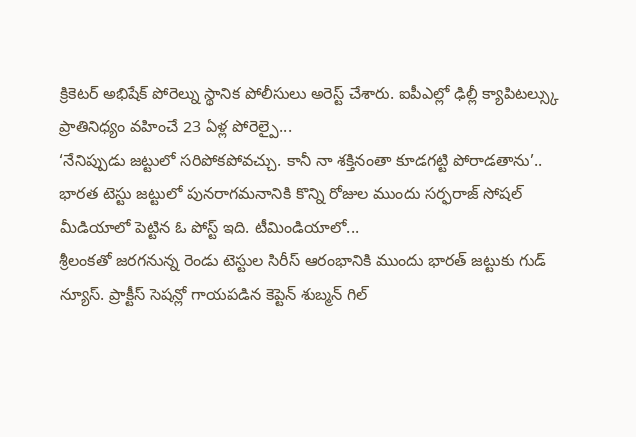క్రికెటర్ అభిషేక్ పోరెల్ను స్థానిక పోలీసులు అరెస్ట్ చేశారు. ఐపీఎల్లో ఢిల్లీ క్యాపిటల్స్కు ప్రాతినిధ్యం వహించే 23 ఏళ్ల పోరెల్పై...
‘నేనిప్పుడు జట్టులో సరిపోకపోవచ్చు. కానీ నా శక్తినంతా కూడగట్టి పోరాడతాను’.. భారత టెస్టు జట్టులో పునరాగమనానికి కొన్ని రోజుల ముందు సర్ఫరాజ్ సోషల్ మీడియాలో పెట్టిన ఓ పోస్ట్ ఇది. టీమిండియాలో...
శ్రీలంకతో జరగనున్న రెండు టెస్టుల సిరీస్ ఆరంభానికి ముందు భారత్ జట్టుకు గుడ్ న్యూస్. ప్రాక్టీస్ సెషన్లో గాయపడిన కెప్టెన్ శుబ్మన్ గిల్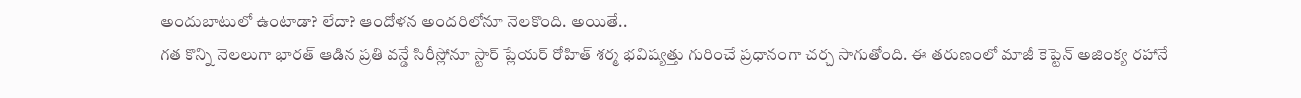అందుబాటులో ఉంటాడా? లేదా? ఆందోళన అందరిలోనూ నెలకొంది. అయితే..
గత కొన్ని నెలలుగా భారత్ ఆడిన ప్రతి వన్డే సిరీస్లోనూ స్టార్ ప్లేయర్ రోహిత్ శర్మ భవిష్యత్తు గురించే ప్రధానంగా చర్చ సాగుతోంది. ఈ తరుణంలో మాజీ కెప్టెన్ అజింక్య రహానే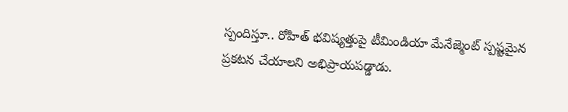స్పందిస్తూ.. రోహిత్ భవిష్యత్తుపై టీమిండియా మేనేజ్మెంట్ స్పష్టమైన ప్రకటన చేయాలని అభిప్రాయపడ్డాడు.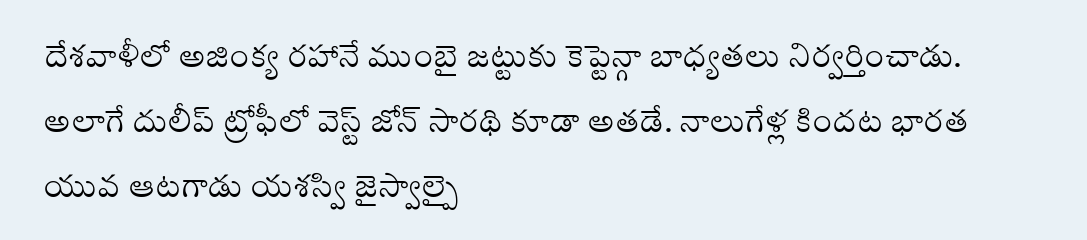దేశవాళీలో అజింక్య రహానే ముంబై జట్టుకు కెప్టెన్గా బాధ్యతలు నిర్వర్తించాడు. అలాగే దులీప్ ట్రోఫీలో వెస్ట్ జోన్ సారథి కూడా అతడే. నాలుగేళ్ల కిందట భారత యువ ఆటగాడు యశస్వి జైస్వాల్పై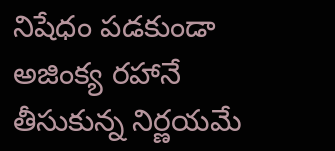నిషేధం పడకుండా అజింక్య రహానే తీసుకున్న నిర్ణయమే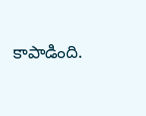కాపాడింది.